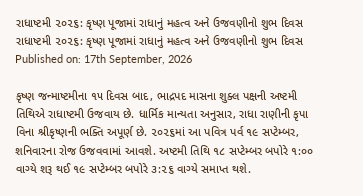રાધાષ્ટમી ૨૦૨૬: કૃષ્ણ પૂજામાં રાધાનું મહત્વ અને ઉજવણીનો શુભ દિવસ
રાધાષ્ટમી ૨૦૨૬: કૃષ્ણ પૂજામાં રાધાનું મહત્વ અને ઉજવણીનો શુભ દિવસ
Published on: 17th September, 2026

કૃષ્ણ જન્માષ્ટમીના ૧૫ દિવસ બાદ, ભાદ્રપદ માસના શુક્લ પક્ષની અષ્ટમી તિથિએ રાધાષ્ટમી ઉજવાય છે. ધાર્મિક માન્યતા અનુસાર, રાધા રાણીની કૃપા વિના શ્રીકૃષ્ણની ભક્તિ અપૂર્ણ છે. ૨૦૨૬માં આ પવિત્ર પર્વ ૧૯ સપ્ટેમ્બર, શનિવારના રોજ ઉજવવામાં આવશે. અષ્ટમી તિથિ ૧૮ સપ્ટેમ્બર બપોરે ૧:૦૦ વાગ્યે શરૂ થઈ ૧૯ સપ્ટેમ્બર બપોરે ૩:૨૬ વાગ્યે સમાપ્ત થશે.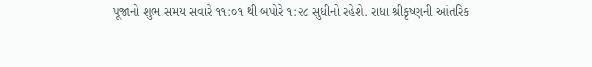પૂજાનો શુભ સમય સવારે ૧૧:૦૧ થી બપોરે ૧:૨૮ સુધીનો રહેશે. રાધા શ્રીકૃષ્ણની આંતરિક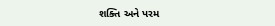શક્તિ અને પરમ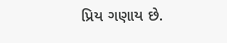પ્રિય ગણાય છે.